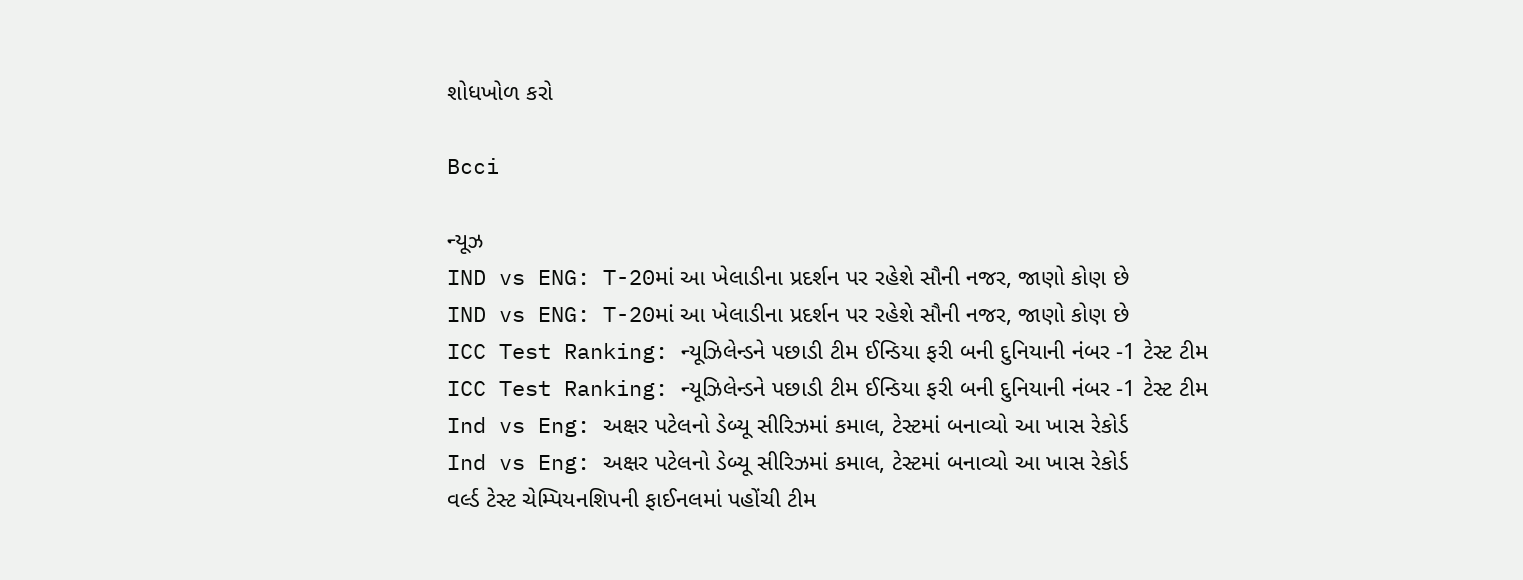શોધખોળ કરો

Bcci

ન્યૂઝ
IND vs ENG: T-20માં આ ખેલાડીના પ્રદર્શન પર રહેશે સૌની નજર, જાણો કોણ છે
IND vs ENG: T-20માં આ ખેલાડીના પ્રદર્શન પર રહેશે સૌની નજર, જાણો કોણ છે
ICC Test Ranking: ન્યૂઝિલેન્ડને પછાડી ટીમ ઈન્ડિયા ફરી બની દુનિયાની નંબર -1 ટેસ્ટ ટીમ
ICC Test Ranking: ન્યૂઝિલેન્ડને પછાડી ટીમ ઈન્ડિયા ફરી બની દુનિયાની નંબર -1 ટેસ્ટ ટીમ
Ind vs Eng: અક્ષર પટેલનો ડેબ્યૂ સીરિઝમાં કમાલ, ટેસ્ટમાં બનાવ્યો આ ખાસ રેકોર્ડ
Ind vs Eng: અક્ષર પટેલનો ડેબ્યૂ સીરિઝમાં કમાલ, ટેસ્ટમાં બનાવ્યો આ ખાસ રેકોર્ડ
વર્લ્ડ ટેસ્ટ ચેમ્પિયનશિપની ફાઈનલમાં પહોંચી ટીમ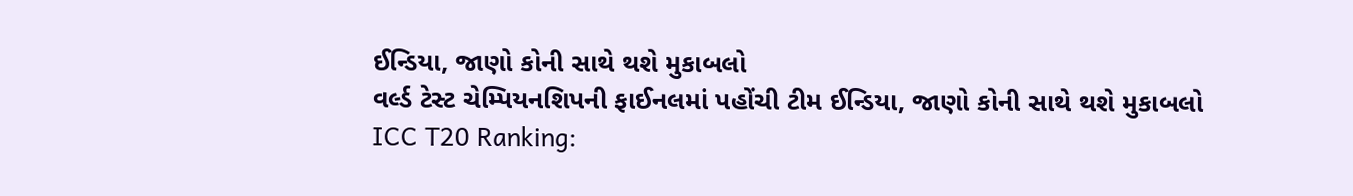ઈન્ડિયા, જાણો કોની સાથે થશે મુકાબલો
વર્લ્ડ ટેસ્ટ ચેમ્પિયનશિપની ફાઈનલમાં પહોંચી ટીમ ઈન્ડિયા, જાણો કોની સાથે થશે મુકાબલો
ICC T20 Ranking: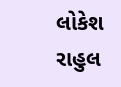લોકેશ રાહુલ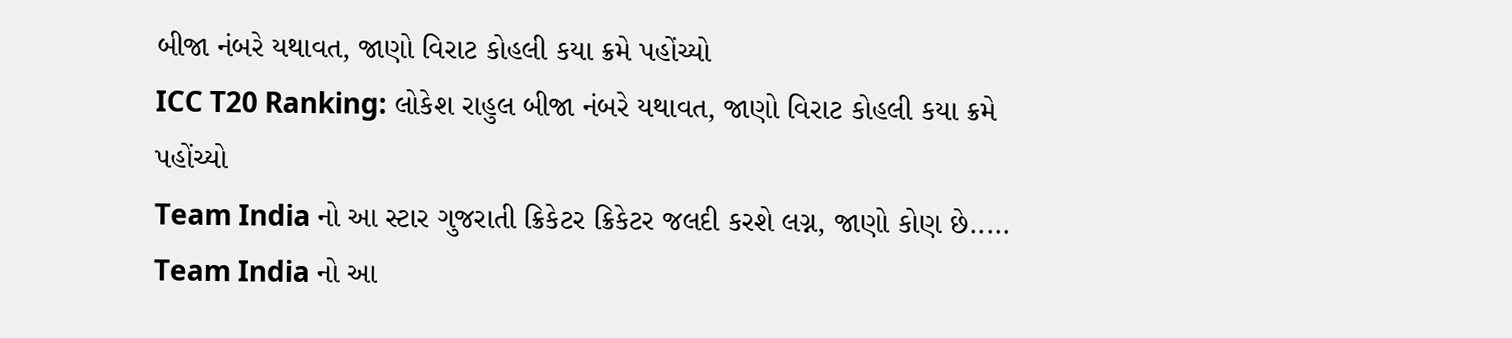બીજા નંબરે યથાવત, જાણો વિરાટ કોહલી કયા ક્રમે પહોંચ્યો
ICC T20 Ranking: લોકેશ રાહુલ બીજા નંબરે યથાવત, જાણો વિરાટ કોહલી કયા ક્રમે પહોંચ્યો
Team India નો આ સ્ટાર ગુજરાતી ક્રિકેટર ક્રિકેટર જલદી કરશે લગ્ન, જાણો કોણ છે.....
Team India નો આ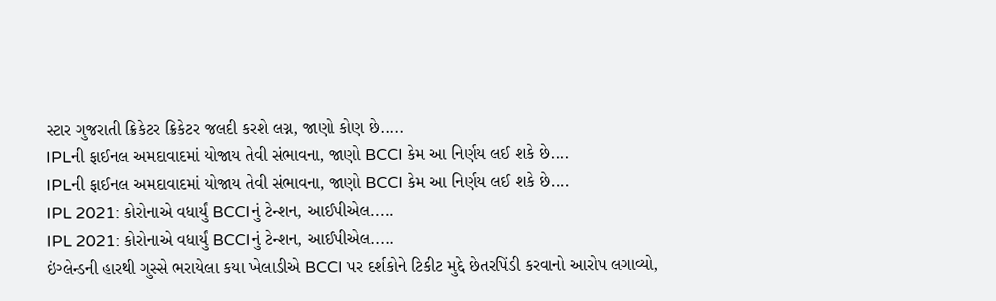સ્ટાર ગુજરાતી ક્રિકેટર ક્રિકેટર જલદી કરશે લગ્ન, જાણો કોણ છે.....
IPLની ફાઈનલ અમદાવાદમાં યોજાય તેવી સંભાવના, જાણો BCCI કેમ આ નિર્ણય લઈ શકે છે....
IPLની ફાઈનલ અમદાવાદમાં યોજાય તેવી સંભાવના, જાણો BCCI કેમ આ નિર્ણય લઈ શકે છે....
IPL 2021: કોરોનાએ વધાર્યું BCCIનું ટેન્શન, આઈપીએલ.....
IPL 2021: કોરોનાએ વધાર્યું BCCIનું ટેન્શન, આઈપીએલ.....
ઇંગ્લેન્ડની હારથી ગુસ્સે ભરાયેલા કયા ખેલાડીએ BCCI પર દર્શકોને ટિકીટ મુદ્દે છેતરપિંડી કરવાનો આરોપ લગાવ્યો,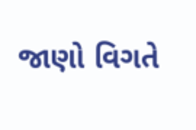જાણો વિગતે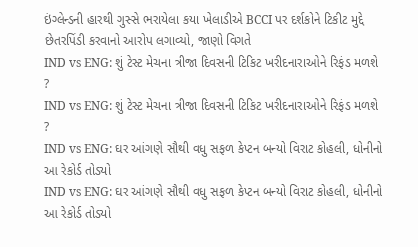ઇંગ્લેન્ડની હારથી ગુસ્સે ભરાયેલા કયા ખેલાડીએ BCCI પર દર્શકોને ટિકીટ મુદ્દે છેતરપિંડી કરવાનો આરોપ લગાવ્યો, જાણો વિગતે
IND vs ENG: શું ટેસ્ટ મેચના ત્રીજા દિવસની ટિકિટ ખરીદનારાઓને રિફંડ મળશે ?
IND vs ENG: શું ટેસ્ટ મેચના ત્રીજા દિવસની ટિકિટ ખરીદનારાઓને રિફંડ મળશે ?
IND vs ENG: ઘર આંગણે સૌથી વધુ સફળ કેપ્ટન બન્યો વિરાટ કોહલી, ધોનીનો આ રેકોર્ડ તોડ્યો
IND vs ENG: ઘર આંગણે સૌથી વધુ સફળ કેપ્ટન બન્યો વિરાટ કોહલી, ધોનીનો આ રેકોર્ડ તોડ્યો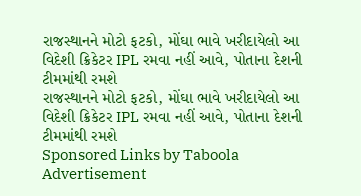રાજસ્થાનને મોટો ફટકો, મોંઘા ભાવે ખરીદાયેલો આ વિદેશી ક્રિકેટર IPL રમવા નહીં આવે, પોતાના દેશની ટીમમાંથી રમશે
રાજસ્થાનને મોટો ફટકો, મોંઘા ભાવે ખરીદાયેલો આ વિદેશી ક્રિકેટર IPL રમવા નહીં આવે, પોતાના દેશની ટીમમાંથી રમશે
Sponsored Links by Taboola
Advertisement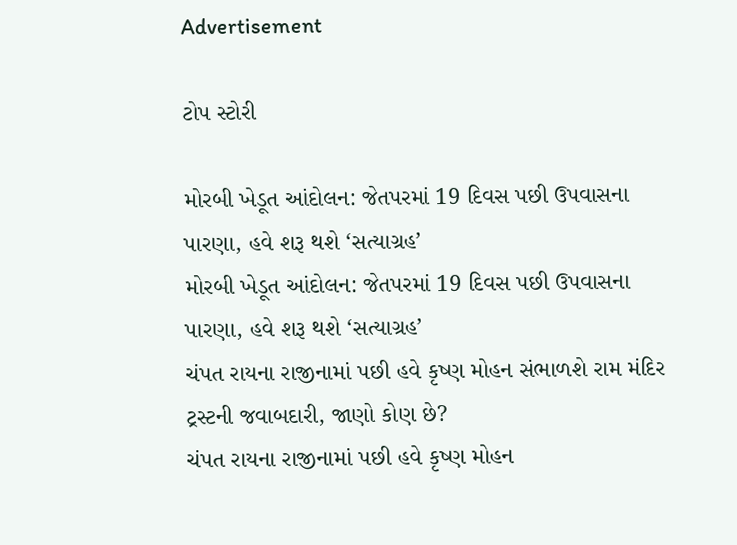Advertisement

ટોપ સ્ટોરી

મોરબી ખેડૂત આંદોલન: જેતપરમાં 19 દિવસ પછી ઉપવાસના પારણા, હવે શરૂ થશે ‘સત્યાગ્રહ’
મોરબી ખેડૂત આંદોલન: જેતપરમાં 19 દિવસ પછી ઉપવાસના પારણા, હવે શરૂ થશે ‘સત્યાગ્રહ’
ચંપત રાયના રાજીનામાં પછી હવે કૃષ્ણ મોહન સંભાળશે રામ મંદિર ટ્રસ્ટની જવાબદારી, જાણો કોણ છે?
ચંપત રાયના રાજીનામાં પછી હવે કૃષ્ણ મોહન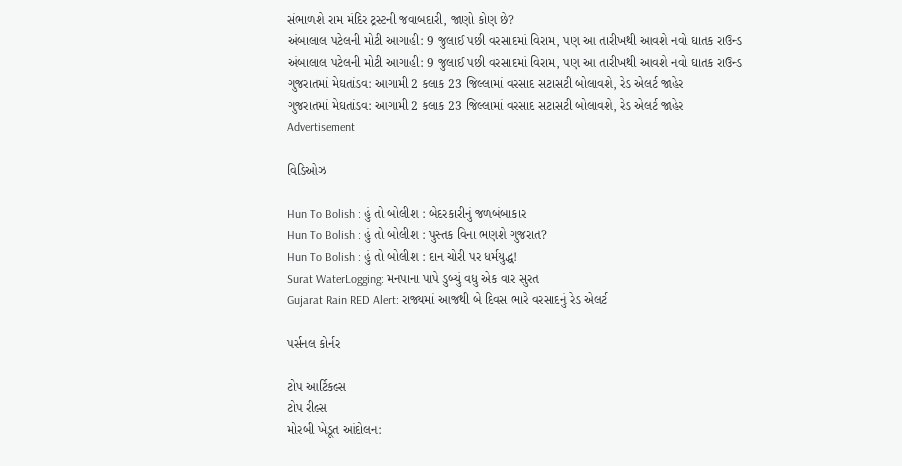સંભાળશે રામ મંદિર ટ્રસ્ટની જવાબદારી, જાણો કોણ છે?
અંબાલાલ પટેલની મોટી આગાહી: 9 જુલાઈ પછી વરસાદમાં વિરામ, પણ આ તારીખથી આવશે નવો ઘાતક રાઉન્ડ
અંબાલાલ પટેલની મોટી આગાહી: 9 જુલાઈ પછી વરસાદમાં વિરામ, પણ આ તારીખથી આવશે નવો ઘાતક રાઉન્ડ
ગુજરાતમાં મેઘતાંડવ: આગામી 2 કલાક 23 જિલ્લામાં વરસાદ સટાસટી બોલાવશે, રેડ એલર્ટ જાહેર
ગુજરાતમાં મેઘતાંડવ: આગામી 2 કલાક 23 જિલ્લામાં વરસાદ સટાસટી બોલાવશે, રેડ એલર્ટ જાહેર
Advertisement

વિડિઓઝ

Hun To Bolish : હું તો બોલીશ : બેદરકારીનું જળબંબાકાર
Hun To Bolish : હું તો બોલીશ : પુસ્તક વિના ભણશે ગુજરાત?
Hun To Bolish : હું તો બોલીશ : દાન ચોરી પર ધર્મયુદ્ધ!
Surat WaterLogging: મનપાના પાપે ડુબ્યું વધુ એક વાર સુરત
Gujarat Rain RED Alert: રાજ્યમાં આજથી બે દિવસ ભારે વરસાદનું રેડ એલર્ટ

પર્સનલ કોર્નર

ટોપ આર્ટિકલ્સ
ટોપ રીલ્સ
મોરબી ખેડૂત આંદોલન: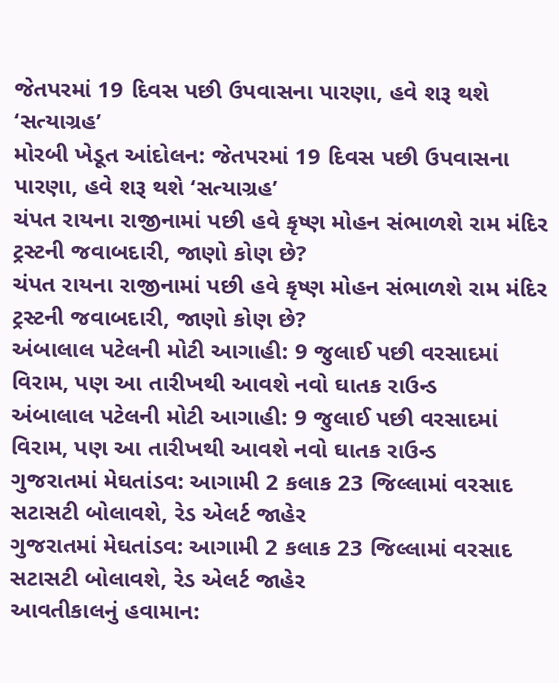જેતપરમાં 19 દિવસ પછી ઉપવાસના પારણા, હવે શરૂ થશે ‘સત્યાગ્રહ’
મોરબી ખેડૂત આંદોલન: જેતપરમાં 19 દિવસ પછી ઉપવાસના પારણા, હવે શરૂ થશે ‘સત્યાગ્રહ’
ચંપત રાયના રાજીનામાં પછી હવે કૃષ્ણ મોહન સંભાળશે રામ મંદિર ટ્રસ્ટની જવાબદારી, જાણો કોણ છે?
ચંપત રાયના રાજીનામાં પછી હવે કૃષ્ણ મોહન સંભાળશે રામ મંદિર ટ્રસ્ટની જવાબદારી, જાણો કોણ છે?
અંબાલાલ પટેલની મોટી આગાહી: 9 જુલાઈ પછી વરસાદમાં વિરામ, પણ આ તારીખથી આવશે નવો ઘાતક રાઉન્ડ
અંબાલાલ પટેલની મોટી આગાહી: 9 જુલાઈ પછી વરસાદમાં વિરામ, પણ આ તારીખથી આવશે નવો ઘાતક રાઉન્ડ
ગુજરાતમાં મેઘતાંડવ: આગામી 2 કલાક 23 જિલ્લામાં વરસાદ સટાસટી બોલાવશે, રેડ એલર્ટ જાહેર
ગુજરાતમાં મેઘતાંડવ: આગામી 2 કલાક 23 જિલ્લામાં વરસાદ સટાસટી બોલાવશે, રેડ એલર્ટ જાહેર
આવતીકાલનું હવામાન: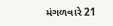મંગળવારે 21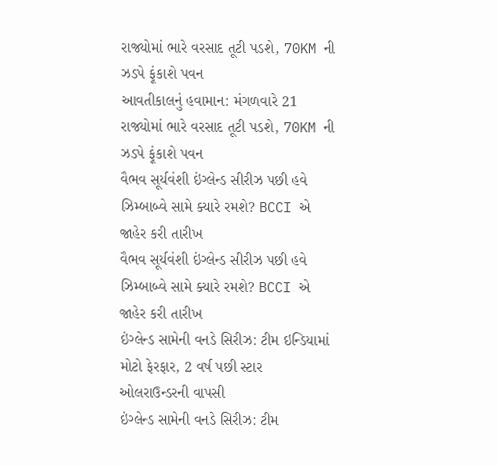રાજ્યોમાં ભારે વરસાદ તૂટી પડશે, 70KM ની ઝડપે ફૂંકાશે પવન
આવતીકાલનું હવામાન: મંગળવારે 21 રાજ્યોમાં ભારે વરસાદ તૂટી પડશે, 70KM ની ઝડપે ફૂંકાશે પવન
વૈભવ સૂર્યવંશી ઇંગ્લેન્ડ સીરીઝ પછી હવે ઝિમ્બાબ્વે સામે ક્યારે રમશે? BCCI એ જાહેર કરી તારીખ
વૈભવ સૂર્યવંશી ઇંગ્લેન્ડ સીરીઝ પછી હવે ઝિમ્બાબ્વે સામે ક્યારે રમશે? BCCI એ જાહેર કરી તારીખ
ઇંગ્લેન્ડ સામેની વનડે સિરીઝ: ટીમ ઇન્ડિયામાં મોટો ફેરફાર, 2 વર્ષ પછી સ્ટાર ઓલરાઉન્ડરની વાપસી
ઇંગ્લેન્ડ સામેની વનડે સિરીઝ: ટીમ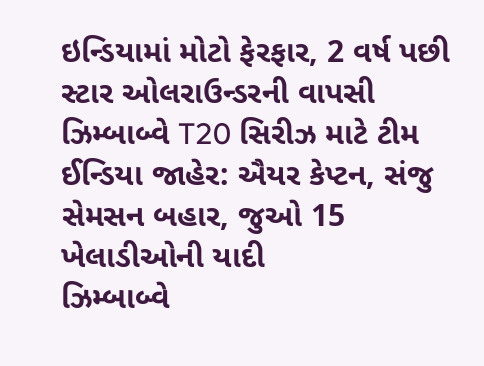ઇન્ડિયામાં મોટો ફેરફાર, 2 વર્ષ પછી સ્ટાર ઓલરાઉન્ડરની વાપસી
ઝિમ્બાબ્વે T20 સિરીઝ માટે ટીમ ઈન્ડિયા જાહેર: ઐયર કેપ્ટન, સંજુ સેમસન બહાર, જુઓ 15 ખેલાડીઓની યાદી
ઝિમ્બાબ્વે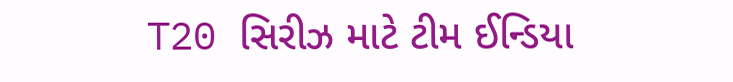T20 સિરીઝ માટે ટીમ ઈન્ડિયા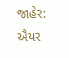જાહેર: ઐયર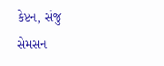કેપ્ટન, સંજુ સેમસન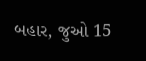બહાર, જુઓ 15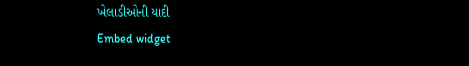ખેલાડીઓની યાદી
Embed widget